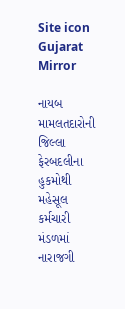Site icon Gujarat Mirror

નાયબ મામલતદારોની જિલ્લા ફેરબદલીના હુકમોથી મહેસૂલ કર્મચારી મંડળમાં નારાજગી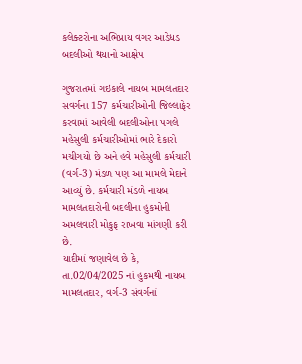કલેક્ટરોના અભિપ્રાય વગર આડેધડ બદલીઓ થયાનો આક્ષેપ

ગુજરાતમાં ગઇકાલે નાયબ મામલતદાર સવર્ગના 157 કર્મચારીઓની જિલ્લાફેર કરવામાં આવેલી બદલીઓના પગલે મહેસુલી કર્મચારીઓમાં ભારે દેકારો મચીગયો છે અને હવે મહેસુલી કર્મચારી (વર્ગ-3) મંડળ પણ આ મામલે મેદાને આવ્યું છે. કર્મચારી મંડળે નાયબ મામલતદારોની બદલીના હુકમોની અમલવારી મોકુફ રાખવા માંગણી કરી છે.
યાદીમાં જણાવેલ છે કે, તા.02/04/2025 નાં હુકમથી નાયબ મામલતદાર, વર્ગ-3 સંવર્ગનાં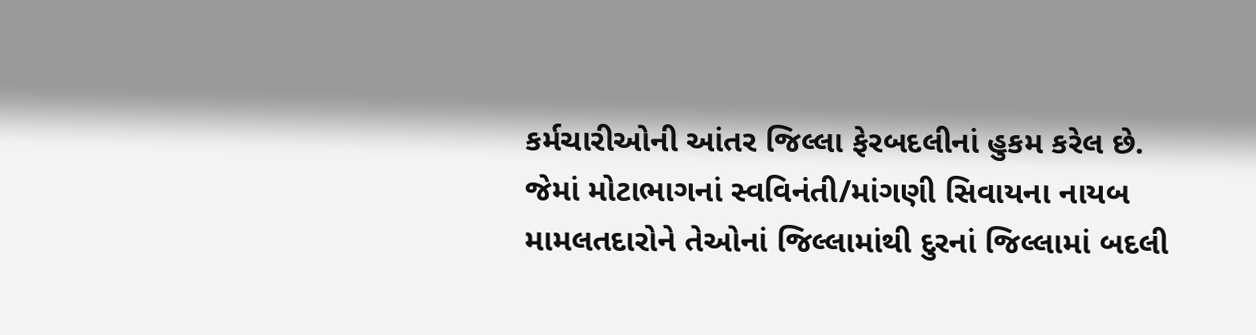કર્મચારીઓની આંતર જિલ્લા ફેરબદલીનાં હુકમ કરેલ છે. જેમાં મોટાભાગનાં સ્વવિનંતી/માંગણી સિવાયના નાયબ મામલતદારોને તેઓનાં જિલ્લામાંથી દુરનાં જિલ્લામાં બદલી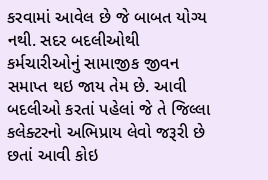કરવામાં આવેલ છે જે બાબત યોગ્ય નથી. સદર બદલીઓથી કર્મચારીઓનું સામાજીક જીવન સમાપ્ત થઇ જાય તેમ છે. આવી બદલીઓ કરતાં પહેલાં જે તે જિલ્લા કલેક્ટરનો અભિપ્રાય લેવો જરૂરી છે છતાં આવી કોઇ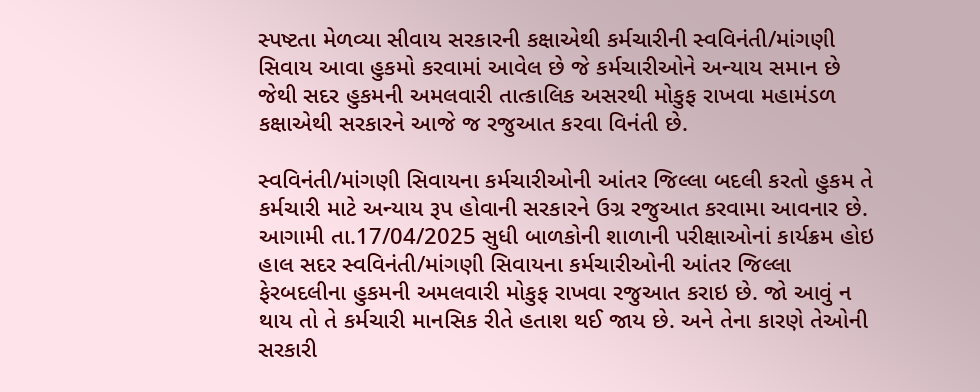સ્પષ્ટતા મેળવ્યા સીવાય સરકારની કક્ષાએથી કર્મચારીની સ્વવિનંતી/માંગણી સિવાય આવા હુકમો કરવામાં આવેલ છે જે કર્મચારીઓને અન્યાય સમાન છે જેથી સદર હુકમની અમલવારી તાત્કાલિક અસરથી મોકુફ રાખવા મહામંડળ કક્ષાએથી સરકારને આજે જ રજુઆત કરવા વિનંતી છે.

સ્વવિનંતી/માંગણી સિવાયના કર્મચારીઓની આંતર જિલ્લા બદલી કરતો હુકમ તે કર્મચારી માટે અન્યાય રૂપ હોવાની સરકારને ઉગ્ર રજુઆત કરવામા આવનાર છે. આગામી તા.17/04/2025 સુધી બાળકોની શાળાની પરીક્ષાઓનાં કાર્યક્રમ હોઇ હાલ સદર સ્વવિનંતી/માંગણી સિવાયના કર્મચારીઓની આંતર જિલ્લા ફેરબદલીના હુકમની અમલવારી મોકુફ રાખવા રજુઆત કરાઇ છે. જો આવું ન થાય તો તે કર્મચારી માનસિક રીતે હતાશ થઈ જાય છે. અને તેના કારણે તેઓની સરકારી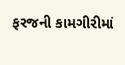ફરજની કામગીરીમાં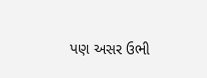પણ અસર ઉભી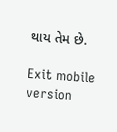થાય તેમ છે.

Exit mobile version